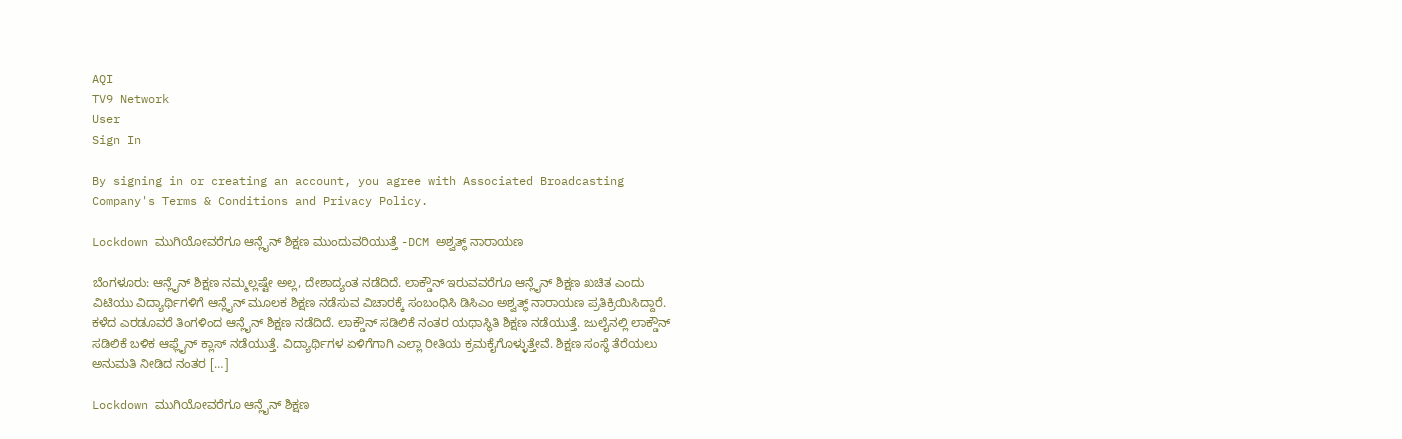AQI
TV9 Network
User
Sign In

By signing in or creating an account, you agree with Associated Broadcasting Company's Terms & Conditions and Privacy Policy.

Lockdown ಮುಗಿಯೋವರೆಗೂ ಆನ್ಲೈನ್ ಶಿಕ್ಷಣ ಮುಂದುವರಿಯುತ್ತೆ -DCM ಅಶ್ವತ್ಥ್ ನಾರಾಯಣ

ಬೆಂಗಳೂರು: ಆನ್ಲೈನ್ ಶಿಕ್ಷಣ ನಮ್ಮಲ್ಲಷ್ಟೇ ಅಲ್ಲ, ದೇಶಾದ್ಯಂತ ನಡೆದಿದೆ. ಲಾಕ್ಡೌನ್ ಇರುವವರೆಗೂ ಆನ್ಲೈನ್ ಶಿಕ್ಷಣ ಖಚಿತ ಎಂದು ವಿಟಿಯು ವಿದ್ಯಾರ್ಥಿಗಳಿಗೆ ಆನ್ಲೈನ್ ಮೂಲಕ ಶಿಕ್ಷಣ ನಡೆಸುವ ವಿಚಾರಕ್ಕೆ ಸಂಬಂಧಿಸಿ ಡಿಸಿಎಂ ಅಶ್ವತ್ಥ್ ನಾರಾಯಣ ಪ್ರತಿಕ್ರಿಯಿಸಿದ್ದಾರೆ. ಕಳೆದ ಎರಡೂವರೆ ತಿಂಗಳಿಂದ ಆನ್ಲೈನ್ ಶಿಕ್ಷಣ ನಡೆದಿದೆ. ಲಾಕ್ಡೌನ್ ಸಡಿಲಿಕೆ ನಂತರ ಯಥಾಸ್ಥಿತಿ ಶಿಕ್ಷಣ ನಡೆಯುತ್ತೆ. ಜುಲೈನಲ್ಲಿ ಲಾಕ್ಡೌನ್ ಸಡಿಲಿಕೆ ಬಳಿಕ ಆಫ್ಲೈನ್ ಕ್ಲಾಸ್ ನಡೆಯುತ್ತೆ. ವಿದ್ಯಾರ್ಥಿಗಳ ಏಳಿಗೆಗಾಗಿ ಎಲ್ಲಾ ರೀತಿಯ ಕ್ರಮಕೈಗೊಳ್ಳುತ್ತೇವೆ. ಶಿಕ್ಷಣ ಸಂಸ್ಥೆ ತೆರೆಯಲು ಅನುಮತಿ ನೀಡಿದ ನಂತರ […]

Lockdown ಮುಗಿಯೋವರೆಗೂ ಆನ್ಲೈನ್ ಶಿಕ್ಷಣ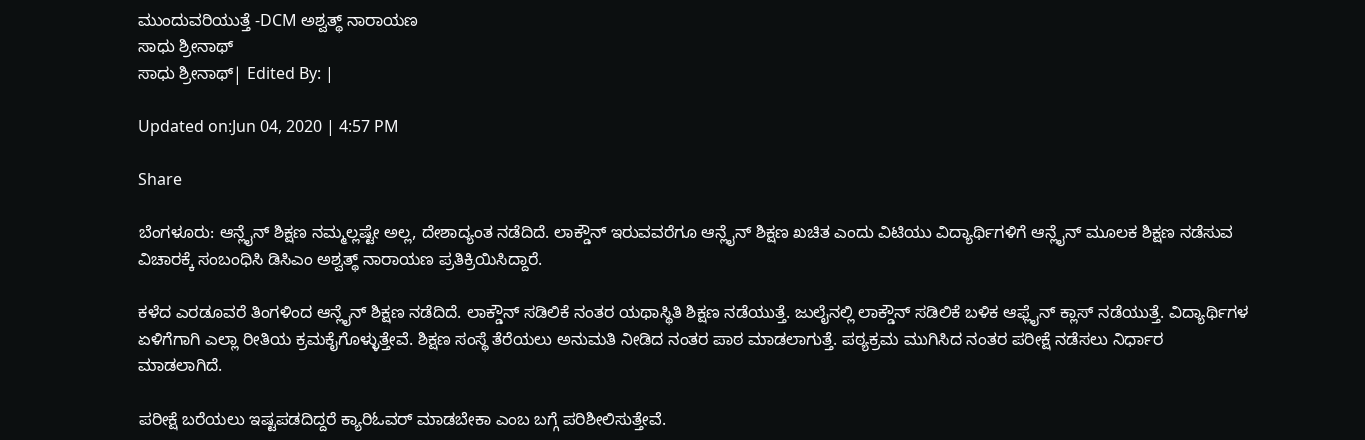ಮುಂದುವರಿಯುತ್ತೆ -DCM ಅಶ್ವತ್ಥ್ ನಾರಾಯಣ
ಸಾಧು ಶ್ರೀನಾಥ್
ಸಾಧು ಶ್ರೀನಾಥ್| Edited By: |

Updated on:Jun 04, 2020 | 4:57 PM

Share

ಬೆಂಗಳೂರು: ಆನ್ಲೈನ್ ಶಿಕ್ಷಣ ನಮ್ಮಲ್ಲಷ್ಟೇ ಅಲ್ಲ, ದೇಶಾದ್ಯಂತ ನಡೆದಿದೆ. ಲಾಕ್ಡೌನ್ ಇರುವವರೆಗೂ ಆನ್ಲೈನ್ ಶಿಕ್ಷಣ ಖಚಿತ ಎಂದು ವಿಟಿಯು ವಿದ್ಯಾರ್ಥಿಗಳಿಗೆ ಆನ್ಲೈನ್ ಮೂಲಕ ಶಿಕ್ಷಣ ನಡೆಸುವ ವಿಚಾರಕ್ಕೆ ಸಂಬಂಧಿಸಿ ಡಿಸಿಎಂ ಅಶ್ವತ್ಥ್ ನಾರಾಯಣ ಪ್ರತಿಕ್ರಿಯಿಸಿದ್ದಾರೆ.

ಕಳೆದ ಎರಡೂವರೆ ತಿಂಗಳಿಂದ ಆನ್ಲೈನ್ ಶಿಕ್ಷಣ ನಡೆದಿದೆ. ಲಾಕ್ಡೌನ್ ಸಡಿಲಿಕೆ ನಂತರ ಯಥಾಸ್ಥಿತಿ ಶಿಕ್ಷಣ ನಡೆಯುತ್ತೆ. ಜುಲೈನಲ್ಲಿ ಲಾಕ್ಡೌನ್ ಸಡಿಲಿಕೆ ಬಳಿಕ ಆಫ್ಲೈನ್ ಕ್ಲಾಸ್ ನಡೆಯುತ್ತೆ. ವಿದ್ಯಾರ್ಥಿಗಳ ಏಳಿಗೆಗಾಗಿ ಎಲ್ಲಾ ರೀತಿಯ ಕ್ರಮಕೈಗೊಳ್ಳುತ್ತೇವೆ. ಶಿಕ್ಷಣ ಸಂಸ್ಥೆ ತೆರೆಯಲು ಅನುಮತಿ ನೀಡಿದ ನಂತರ ಪಾಠ ಮಾಡಲಾಗುತ್ತೆ. ಪಠ್ಯಕ್ರಮ ಮುಗಿಸಿದ ನಂತರ ಪರೀಕ್ಷೆ ನಡೆಸಲು ನಿರ್ಧಾರ ಮಾಡಲಾಗಿದೆ.

ಪರೀಕ್ಷೆ ಬರೆಯಲು ಇಷ್ಟಪಡದಿದ್ದರೆ ಕ್ಯಾರಿಓವರ್ ಮಾಡಬೇಕಾ ಎಂಬ ಬಗ್ಗೆ ಪರಿಶೀಲಿಸುತ್ತೇವೆ.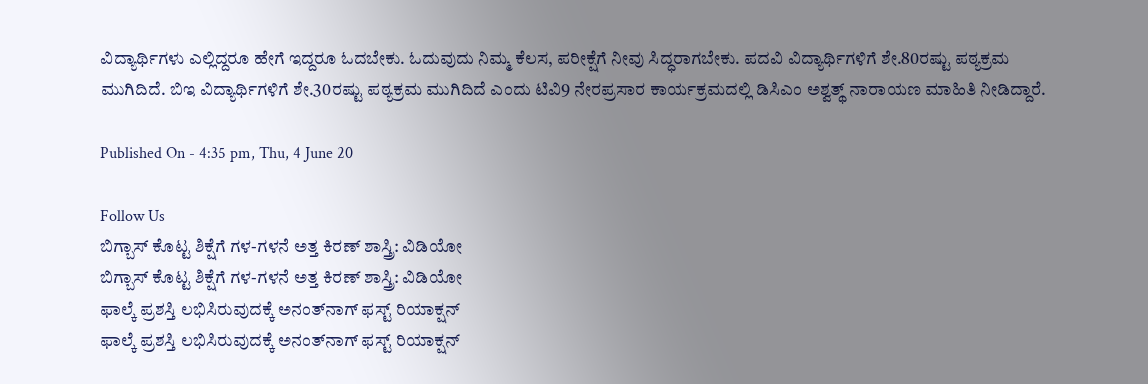ವಿದ್ಯಾರ್ಥಿಗಳು ಎಲ್ಲಿದ್ದರೂ ಹೇಗೆ ಇದ್ದರೂ ಓದಬೇಕು. ಓದುವುದು ನಿಮ್ಮ ಕೆಲಸ, ಪರೀಕ್ಷೆಗೆ ನೀವು ಸಿದ್ಧರಾಗಬೇಕು. ಪದವಿ ವಿದ್ಯಾರ್ಥಿಗಳಿಗೆ ಶೇ.80ರಷ್ಟು ಪಠ್ಯಕ್ರಮ ಮುಗಿದಿದೆ. ಬಿಇ ವಿದ್ಯಾರ್ಥಿಗಳಿಗೆ ಶೇ.30ರಷ್ಟು ಪಠ್ಯಕ್ರಮ ಮುಗಿದಿದೆ ಎಂದು ಟಿವಿ9 ನೇರಪ್ರಸಾರ ಕಾರ್ಯಕ್ರಮದಲ್ಲಿ ಡಿಸಿಎಂ ಅಶ್ವತ್ಥ್ ನಾರಾಯಣ ಮಾಹಿತಿ ನೀಡಿದ್ದಾರೆ.

Published On - 4:35 pm, Thu, 4 June 20

Follow Us
ಬಿಗ್ಬಾಸ್ ಕೊಟ್ಟ ಶಿಕ್ಷೆಗೆ ಗಳ-ಗಳನೆ ಅತ್ತ ಕಿರಣ್ ಶಾಸ್ತ್ರಿ: ವಿಡಿಯೋ
ಬಿಗ್ಬಾಸ್ ಕೊಟ್ಟ ಶಿಕ್ಷೆಗೆ ಗಳ-ಗಳನೆ ಅತ್ತ ಕಿರಣ್ ಶಾಸ್ತ್ರಿ: ವಿಡಿಯೋ
ಫಾಲ್ಕೆ ಪ್ರಶಸ್ತಿ ಲಭಿಸಿರುವುದಕ್ಕೆ ಅನಂತ್‌ನಾಗ್‌ ಫಸ್ಟ್ ರಿಯಾಕ್ಷನ್
ಫಾಲ್ಕೆ ಪ್ರಶಸ್ತಿ ಲಭಿಸಿರುವುದಕ್ಕೆ ಅನಂತ್‌ನಾಗ್‌ ಫಸ್ಟ್ ರಿಯಾಕ್ಷನ್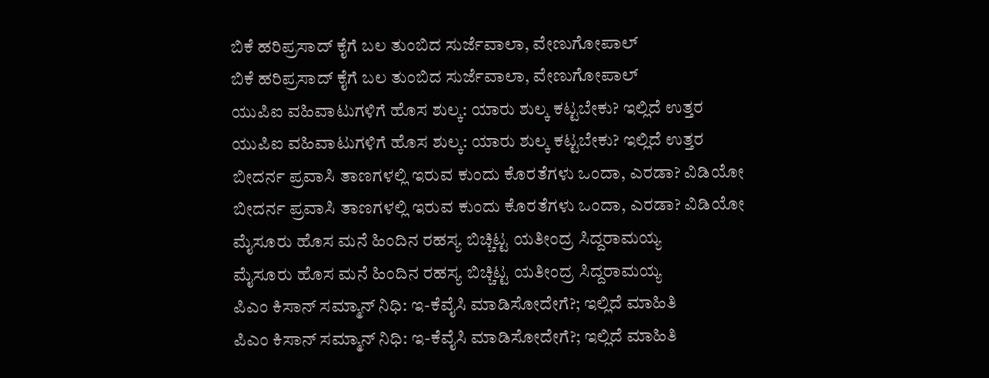ಬಿಕೆ ಹರಿಪ್ರಸಾದ್ ಕೈಗೆ ಬಲ ತುಂಬಿದ ಸುರ್ಜೆವಾಲಾ, ವೇಣುಗೋಪಾಲ್
ಬಿಕೆ ಹರಿಪ್ರಸಾದ್ ಕೈಗೆ ಬಲ ತುಂಬಿದ ಸುರ್ಜೆವಾಲಾ, ವೇಣುಗೋಪಾಲ್
ಯುಪಿಐ ವಹಿವಾಟುಗಳಿಗೆ ಹೊಸ ಶುಲ್ಕ: ಯಾರು ಶುಲ್ಕ ಕಟ್ಟಬೇಕು? ಇಲ್ಲಿದೆ ಉತ್ತರ
ಯುಪಿಐ ವಹಿವಾಟುಗಳಿಗೆ ಹೊಸ ಶುಲ್ಕ: ಯಾರು ಶುಲ್ಕ ಕಟ್ಟಬೇಕು? ಇಲ್ಲಿದೆ ಉತ್ತರ
ಬೀದರ್ನ ಪ್ರವಾಸಿ ತಾಣಗಳಲ್ಲಿ ಇರುವ ಕುಂದು ಕೊರತೆಗಳು ಒಂದಾ, ಎರಡಾ? ವಿಡಿಯೋ
ಬೀದರ್ನ ಪ್ರವಾಸಿ ತಾಣಗಳಲ್ಲಿ ಇರುವ ಕುಂದು ಕೊರತೆಗಳು ಒಂದಾ, ಎರಡಾ? ವಿಡಿಯೋ
ಮೈಸೂರು ಹೊಸ ಮನೆ ಹಿಂದಿನ ರಹಸ್ಯ ಬಿಚ್ಚಿಟ್ಟ ಯತೀಂದ್ರ ಸಿದ್ದರಾಮಯ್ಯ
ಮೈಸೂರು ಹೊಸ ಮನೆ ಹಿಂದಿನ ರಹಸ್ಯ ಬಿಚ್ಚಿಟ್ಟ ಯತೀಂದ್ರ ಸಿದ್ದರಾಮಯ್ಯ
ಪಿಎಂ ಕಿಸಾನ್ ಸಮ್ಮಾನ್ ನಿಧಿ: ಇ-ಕೆವೈಸಿ ಮಾಡಿಸೋದೇಗೆ?; ಇಲ್ಲಿದೆ ಮಾಹಿತಿ
ಪಿಎಂ ಕಿಸಾನ್ ಸಮ್ಮಾನ್ ನಿಧಿ: ಇ-ಕೆವೈಸಿ ಮಾಡಿಸೋದೇಗೆ?; ಇಲ್ಲಿದೆ ಮಾಹಿತಿ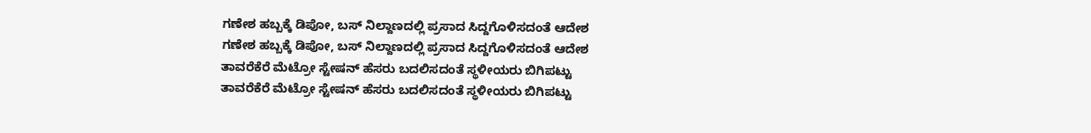ಗಣೇಶ ಹಬ್ಬಕ್ಕೆ ಡಿಪೋ, ಬಸ್ ನಿಲ್ದಾಣದಲ್ಲಿ ಪ್ರಸಾದ ಸಿದ್ದಗೊಳಿಸದಂತೆ ಆದೇಶ
ಗಣೇಶ ಹಬ್ಬಕ್ಕೆ ಡಿಪೋ, ಬಸ್ ನಿಲ್ದಾಣದಲ್ಲಿ ಪ್ರಸಾದ ಸಿದ್ದಗೊಳಿಸದಂತೆ ಆದೇಶ
ತಾವರೆಕೆರೆ ಮೆಟ್ರೋ ಸ್ಟೇಷನ್ ಹೆಸರು ಬದಲಿಸದಂತೆ ಸ್ಥಳೀಯರು ಬಿಗಿಪಟ್ಟು
ತಾವರೆಕೆರೆ ಮೆಟ್ರೋ ಸ್ಟೇಷನ್ ಹೆಸರು ಬದಲಿಸದಂತೆ ಸ್ಥಳೀಯರು ಬಿಗಿಪಟ್ಟು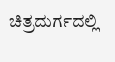ಚಿತ್ರದುರ್ಗದಲ್ಲಿ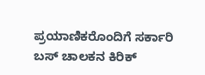ಪ್ರಯಾಣಿಕರೊಂದಿಗೆ ಸರ್ಕಾರಿ ಬಸ್ ಚಾಲಕನ ಕಿರಿಕ್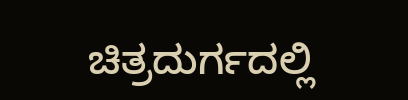ಚಿತ್ರದುರ್ಗದಲ್ಲಿ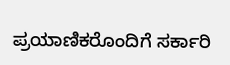ಪ್ರಯಾಣಿಕರೊಂದಿಗೆ ಸರ್ಕಾರಿ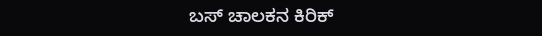ಬಸ್ ಚಾಲಕನ ಕಿರಿಕ್